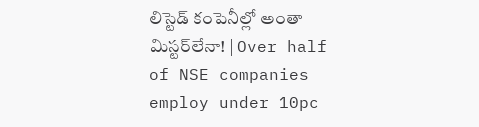లిస్టెడ్‌ కంపెనీల్లో అంతా మిస్టర్‌లేనా! | Over half of NSE companies employ under 10pc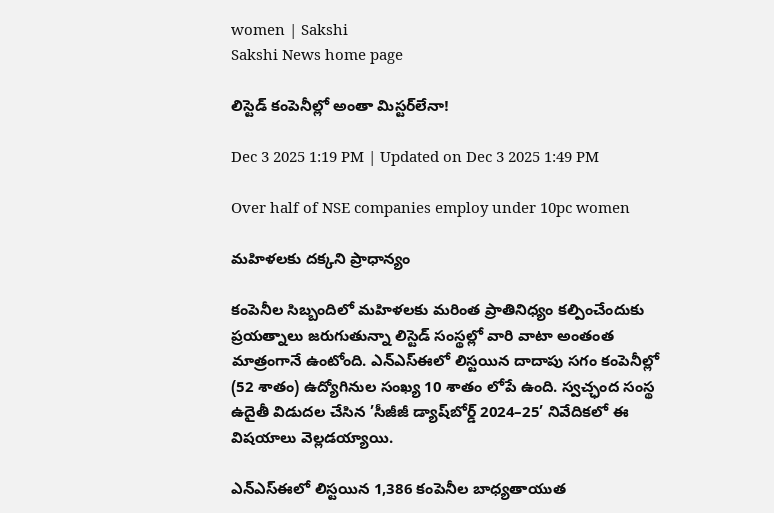women | Sakshi
Sakshi News home page

లిస్టెడ్‌ కంపెనీల్లో అంతా మిస్టర్‌లేనా!

Dec 3 2025 1:19 PM | Updated on Dec 3 2025 1:49 PM

Over half of NSE companies employ under 10pc women

మహిళలకు దక్కని ప్రాధాన్యం

కంపెనీల సిబ్బందిలో మహిళలకు మరింత ప్రాతినిధ్యం కల్పించేందుకు ప్రయత్నాలు జరుగుతున్నా లిస్టెడ్‌ సంస్థల్లో వారి వాటా అంతంత మాత్రంగానే ఉంటోంది. ఎన్‌ఎస్‌ఈలో లిస్టయిన దాదాపు సగం కంపెనీల్లో (52 శాతం) ఉద్యోగినుల సంఖ్య 10 శాతం లోపే ఉంది. స్వచ్ఛంద సంస్థ ఉదైతీ విడుదల చేసిన ’సీజీజీ డ్యాష్‌బోర్డ్‌ 2024–25’ నివేదికలో ఈ విషయాలు వెల్లడయ్యాయి.

ఎన్‌ఎస్‌ఈలో లిస్టయిన 1,386 కంపెనీల బాధ్యతాయుత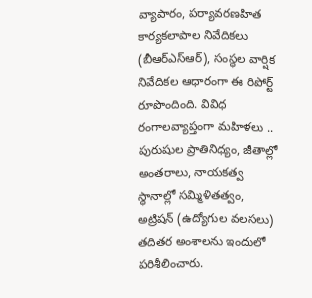వ్యాపారం, పర్యావరణహిత కార్యకలాపాల నివేదికలు (బీఆర్‌ఎస్‌ఆర్‌), సంస్థల వార్షిక నివేదికల ఆధారంగా ఈ రిపోర్ట్‌ రూపొందింది. వివిధ రంగాలవ్యాప్తంగా మహిళలు .. పురుషుల ప్రాతినిధ్యం, జీతాల్లో అంతరాలు, నాయకత్వ స్థానాల్లో సమ్మిళితత్వం, అట్రిషన్‌ (ఉద్యోగుల వలసలు) తదితర అంశాలను ఇందులో పరిశీలించారు.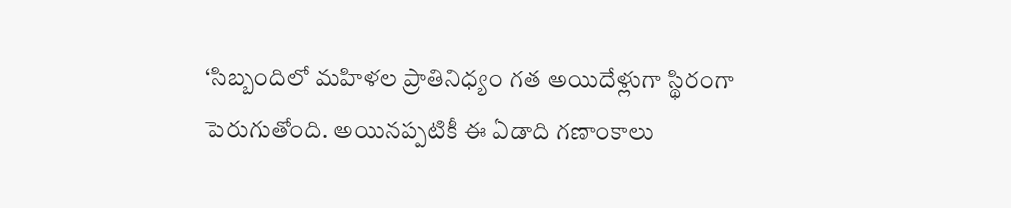‘సిబ్బందిలో మహిళల ప్రాతినిధ్యం గత అయిదేళ్లుగా స్థిరంగా పెరుగుతోంది. అయినప్పటికీ ఈ ఏడాది గణాంకాలు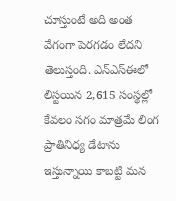చూస్తుంటే అది అంత వేగంగా పెరగడం లేదని తెలుస్తంది. ఎన్‌ఎస్‌ఈలో లిస్టయిన 2,615 సంస్థల్లో కేవలం సగం మాత్రమే లింగ ప్రాతినిధ్య డేటాను ఇస్తున్నాయి కాబట్టి మన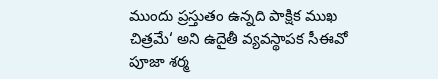ముందు ప్రస్తుతం ఉన్నది పాక్షిక ముఖ చిత్రమే‘ అని ఉదైతీ వ్యవస్థాపక సీఈవో పూజా శర్మ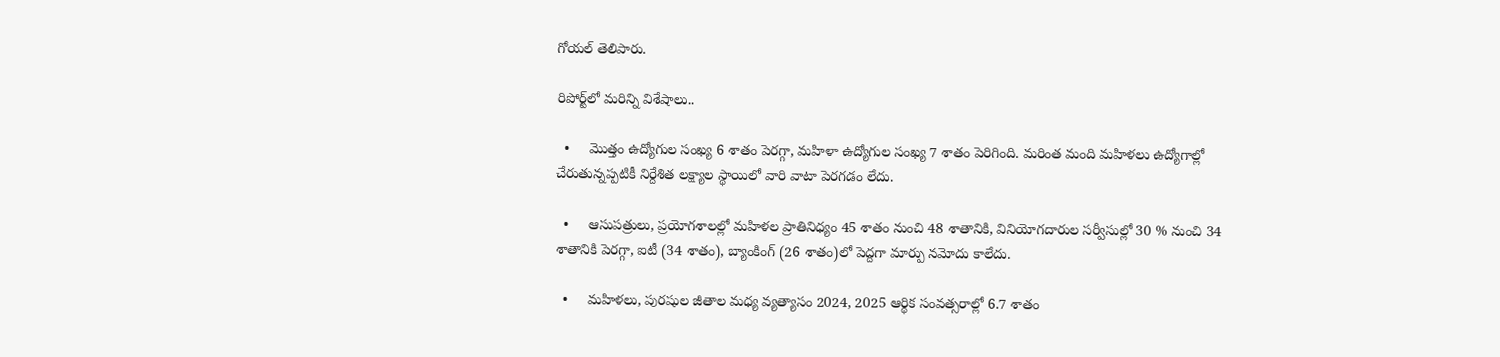గోయల్‌ తెలిపారు.

రిపోర్ట్‌లో మరిన్ని విశేషాలు..

  •     మొత్తం ఉద్యోగుల సంఖ్య 6 శాతం పెరగ్గా, మహిళా ఉద్యోగుల సంఖ్య 7 శాతం పెరిగింది. మరింత మంది మహిళలు ఉద్యోగాల్లో చేరుతున్నప్పటికీ నిర్దేశిత లక్ష్యాల స్థాయిలో వారి వాటా పెరగడం లేదు.

  •     ఆసుపత్రులు, ప్రయోగశాలల్లో మహిళల ప్రాతినిధ్యం 45 శాతం నుంచి 48 శాతానికి, వినియోగదారుల సర్వీసుల్లో 30 % నుంచి 34 శాతానికి పెరగ్గా, ఐటీ (34 శాతం), బ్యాంకింగ్‌ (26 శాతం)లో పెద్దగా మార్పు నమోదు కాలేదు.

  •     మహిళలు, పురషుల జీతాల మధ్య వ్యత్యాసం 2024, 2025 ఆర్థిక సంవత్సరాల్లో 6.7 శాతం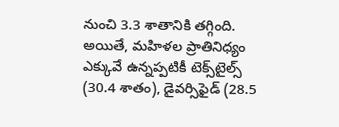నుంచి 3.3 శాతానికి తగ్గింది. అయితే, మహిళల ప్రాతినిధ్యం ఎక్కువే ఉన్నప్పటికీ టెక్స్‌టైల్స్‌ (30.4 శాతం), డైవర్సిఫైడ్‌ (28.5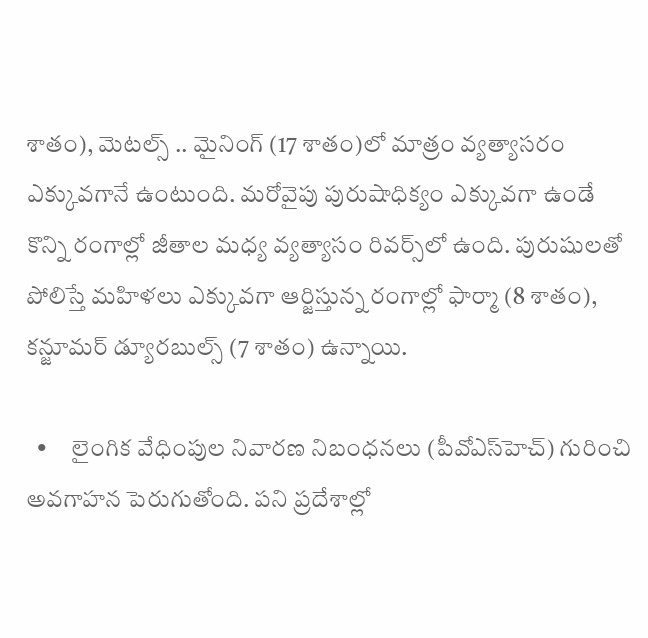శాతం), మెటల్స్‌ .. మైనింగ్‌ (17 శాతం)లో మాత్రం వ్యత్యాసరం ఎక్కువగానే ఉంటుంది. మరోవైపు పురుషాధిక్యం ఎక్కువగా ఉండే కొన్ని రంగాల్లో జీతాల మధ్య వ్యత్యాసం రివర్స్‌లో ఉంది. పురుషులతో పోలిస్తే మహిళలు ఎక్కువగా ఆర్జిస్తున్న రంగాల్లో ఫార్మా (8 శాతం), కన్జూమర్‌ డ్యూరబుల్స్‌ (7 శాతం) ఉన్నాయి.

  •     లైంగిక వేధింపుల నివారణ నిబంధనలు (పీవోఎస్‌హెచ్‌) గురించి అవగాహన పెరుగుతోంది. పని ప్రదేశాల్లో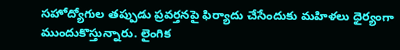సహోద్యోగుల తప్పుడు ప్రవర్తనపై ఫిర్యాదు చేసేందుకు మహిళలు ధైర్యంగా ముందుకొస్తున్నారు. లైంగిక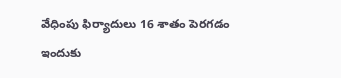వేధింపు ఫిర్యాదులు 16 శాతం పెరగడం ఇందుకు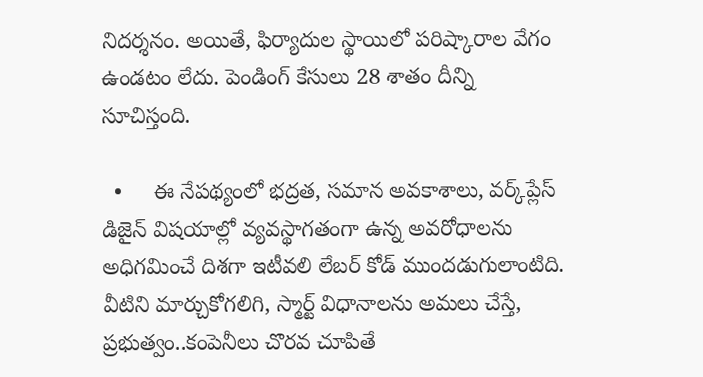నిదర్శనం. అయితే, ఫిర్యాదుల స్థాయిలో పరిష్కారాల వేగం ఉండటం లేదు. పెండింగ్‌ కేసులు 28 శాతం దీన్ని సూచిస్తంది.

  •     ఈ నేపథ్యంలో భద్రత, సమాన అవకాశాలు, వర్క్‌ప్లేస్‌ డిజైన్‌ విషయాల్లో వ్యవస్థాగతంగా ఉన్న అవరోధాలను అధిగమించే దిశగా ఇటీవలి లేబర్‌ కోడ్‌ ముందడుగులాంటిది. వీటిని మార్చుకోగలిగి, స్మార్ట్‌ విధానాలను అమలు చేస్తే, ప్రభుత్వం..కంపెనీలు చొరవ చూపితే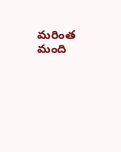మరింత మంది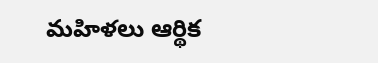మహిళలు ఆర్థిక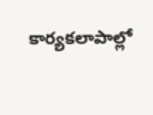కార్యకలాపాల్లో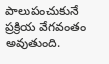పాలుపంచుకునే ప్రక్రియ వేగవంతం అవుతుంది.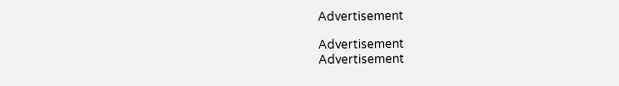Advertisement

Advertisement
Advertisement